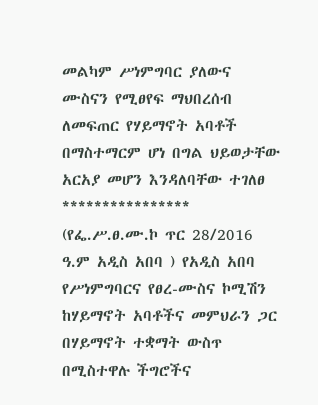መልካም ሥነምግባር ያለውና ሙስናን የሚፀየፍ ማህበረሰብ ለመፍጠር የሃይማኖት አባቶች በማስተማርም ሆነ በግል ህይወታቸው አርአያ መሆን እንዳለባቸው ተገለፀ
****************
(የፌ.ሥ.ፀ.ሙ.ኮ ጥር 28/2016 ዓ.ም አዲስ አበባ ) የአዲስ አበባ የሥነምግባርና የፀረ-ሙስና ኮሚሽን ከሃይማኖት አባቶችና መምህራን ጋር በሃይማኖት ተቋማት ውስጥ በሚስተዋሉ ችግሮችና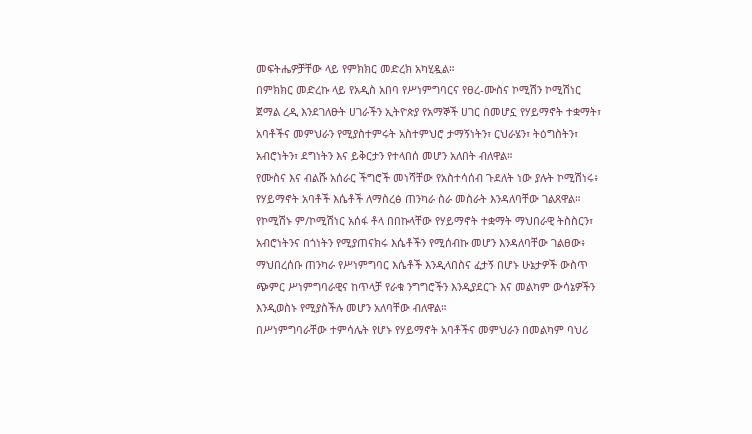መፍትሔዎቻቸው ላይ የምክክር መድረክ አካሂዷል።
በምክክር መድረኩ ላይ የአዲስ አበባ የሥነምግባርና የፀረ-ሙስና ኮሚሽን ኮሚሽነር ጀማል ረዲ እንደገለፁት ሀገራችን ኢትዮጵያ የአማኞች ሀገር በመሆኗ የሃይማኖት ተቋማት፣ አባቶችና መምህራን የሚያስተምሩት አስተምህሮ ታማኝነትን፣ ርህራሄን፣ ትዕግስትን፣ አብሮነትን፣ ደግነትን እና ይቅርታን የተላበሰ መሆን አለበት ብለዋል።
የሙስና እና ብልሹ አሰራር ችግሮች መነሻቸው የአስተሳሰብ ጉደለት ነው ያሉት ኮሚሽነሩ፥ የሃይማኖት አባቶች እሴቶች ለማስረፅ ጠንካራ ስራ መስራት እንዳለባቸው ገልጸዋል።
የኮሚሽኑ ም/ኮሚሽነር አሰፋ ቶላ በበኩላቸው የሃይማኖት ተቋማት ማህበራዊ ትስስርን፣ አብሮነትንና በጎነትን የሚያጠናክሩ እሴቶችን የሚሰብኩ መሆን እንዳለባቸው ገልፀው፥ ማህበረሰቡ ጠንካራ የሥነምግባር እሴቶች እንዲላበስና ፈታኝ በሆኑ ሁኔታዎች ውስጥ ጭምር ሥነምግባራዊና ከጥላቻ የራቁ ንግግሮችን እንዲያደርጉ እና መልካም ውሳኔዎችን እንዲወስኑ የሚያስችሉ መሆን አለባቸው ብለዋል።
በሥነምግባራቸው ተምሳሌት የሆኑ የሃይማኖት አባቶችና መምህራን በመልካም ባህሪ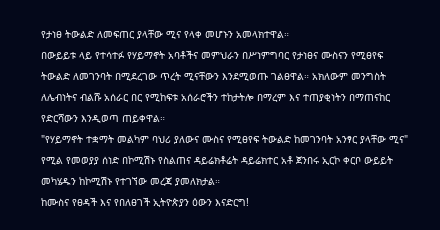የታነፀ ትውልድ ለመፍጠር ያላቸው ሚና የላቀ መሆኑን አመላክተዋል።
በውይይቱ ላይ የተሳተፉ የሃይማኖት አባቶችና መምህራን በሥነምግባር የታነፀና ሙስናን የሚፀየፍ ትውልድ ለመገንባት በሚደረገው ጥረት ሚናቸውን እንደሚወጡ ገልፀዋል። አክለውም መንግስት ለሌብነትና ብልሹ አሰራር በር የሚከፍቱ አሰራሮችን ተከታትሎ በማረም እና ተጠያቂነትን በማጠናከር የድርሻውን እንዲወጣ ጠይቀዋል።
"የሃይማኖት ተቋማት መልካም ባህሪ ያለውና ሙስና የሚፀየፍ ትውልድ ከመገንባት አንፃር ያላቸው ሚና" የሚል የመወያያ ሰነድ በኮሚሽኑ የስልጠና ዳይሬክቶሬት ዳይሬክተር አቶ ጀንበሩ ኢርኮ ቀርቦ ውይይት መካሄዱን ከኮሚሽኑ የተገኘው መረጃ ያመለክታል።
ከሙስና የፀዳች እና የበለፀገች ኢትዮጵያን ዕውን እናድርግ!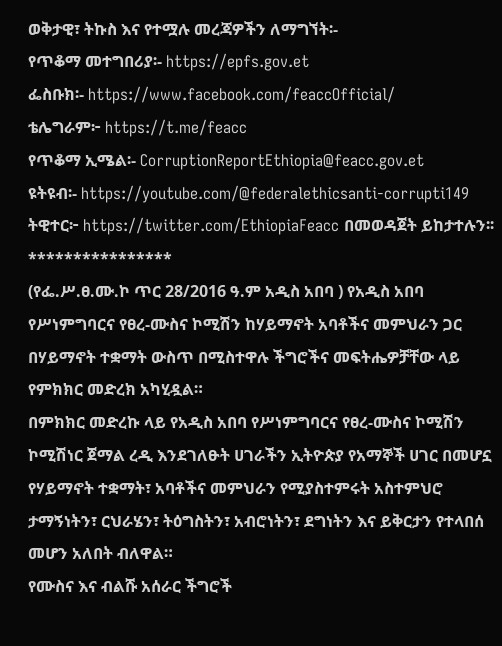ወቅታዊ፣ ትኩስ እና የተሟሉ መረጃዎችን ለማግኘት፡-
የጥቆማ መተግበሪያ፡- https://epfs.gov.et
ፌስቡክ፡- https://www.facebook.com/feaccOfficial/
ቴሌግራም፦ https://t.me/feacc
የጥቆማ ኢሜል፡- CorruptionReportEthiopia@feacc.gov.et
ዩትዩብ፡- https://youtube.com/@federalethicsanti-corrupti149
ትዊተር፦ https://twitter.com/EthiopiaFeacc በመወዳጀት ይከታተሉን፡፡
****************
(የፌ.ሥ.ፀ.ሙ.ኮ ጥር 28/2016 ዓ.ም አዲስ አበባ ) የአዲስ አበባ የሥነምግባርና የፀረ-ሙስና ኮሚሽን ከሃይማኖት አባቶችና መምህራን ጋር በሃይማኖት ተቋማት ውስጥ በሚስተዋሉ ችግሮችና መፍትሔዎቻቸው ላይ የምክክር መድረክ አካሂዷል።
በምክክር መድረኩ ላይ የአዲስ አበባ የሥነምግባርና የፀረ-ሙስና ኮሚሽን ኮሚሽነር ጀማል ረዲ እንደገለፁት ሀገራችን ኢትዮጵያ የአማኞች ሀገር በመሆኗ የሃይማኖት ተቋማት፣ አባቶችና መምህራን የሚያስተምሩት አስተምህሮ ታማኝነትን፣ ርህራሄን፣ ትዕግስትን፣ አብሮነትን፣ ደግነትን እና ይቅርታን የተላበሰ መሆን አለበት ብለዋል።
የሙስና እና ብልሹ አሰራር ችግሮች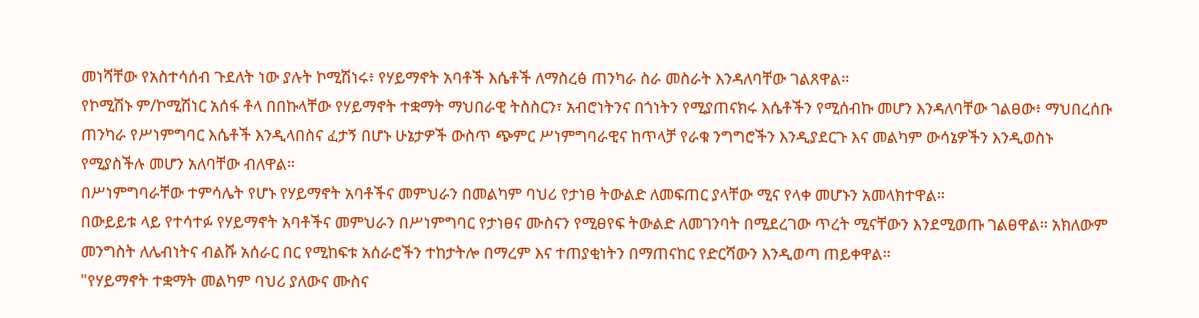መነሻቸው የአስተሳሰብ ጉደለት ነው ያሉት ኮሚሽነሩ፥ የሃይማኖት አባቶች እሴቶች ለማስረፅ ጠንካራ ስራ መስራት እንዳለባቸው ገልጸዋል።
የኮሚሽኑ ም/ኮሚሽነር አሰፋ ቶላ በበኩላቸው የሃይማኖት ተቋማት ማህበራዊ ትስስርን፣ አብሮነትንና በጎነትን የሚያጠናክሩ እሴቶችን የሚሰብኩ መሆን እንዳለባቸው ገልፀው፥ ማህበረሰቡ ጠንካራ የሥነምግባር እሴቶች እንዲላበስና ፈታኝ በሆኑ ሁኔታዎች ውስጥ ጭምር ሥነምግባራዊና ከጥላቻ የራቁ ንግግሮችን እንዲያደርጉ እና መልካም ውሳኔዎችን እንዲወስኑ የሚያስችሉ መሆን አለባቸው ብለዋል።
በሥነምግባራቸው ተምሳሌት የሆኑ የሃይማኖት አባቶችና መምህራን በመልካም ባህሪ የታነፀ ትውልድ ለመፍጠር ያላቸው ሚና የላቀ መሆኑን አመላክተዋል።
በውይይቱ ላይ የተሳተፉ የሃይማኖት አባቶችና መምህራን በሥነምግባር የታነፀና ሙስናን የሚፀየፍ ትውልድ ለመገንባት በሚደረገው ጥረት ሚናቸውን እንደሚወጡ ገልፀዋል። አክለውም መንግስት ለሌብነትና ብልሹ አሰራር በር የሚከፍቱ አሰራሮችን ተከታትሎ በማረም እና ተጠያቂነትን በማጠናከር የድርሻውን እንዲወጣ ጠይቀዋል።
"የሃይማኖት ተቋማት መልካም ባህሪ ያለውና ሙስና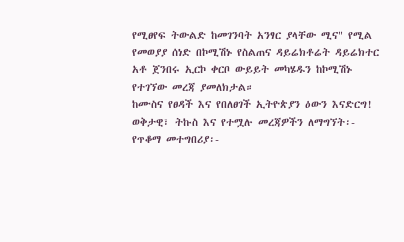የሚፀየፍ ትውልድ ከመገንባት አንፃር ያላቸው ሚና" የሚል የመወያያ ሰነድ በኮሚሽኑ የስልጠና ዳይሬክቶሬት ዳይሬክተር አቶ ጀንበሩ ኢርኮ ቀርቦ ውይይት መካሄዱን ከኮሚሽኑ የተገኘው መረጃ ያመለክታል።
ከሙስና የፀዳች እና የበለፀገች ኢትዮጵያን ዕውን እናድርግ!
ወቅታዊ፣ ትኩስ እና የተሟሉ መረጃዎችን ለማግኘት፡-
የጥቆማ መተግበሪያ፡-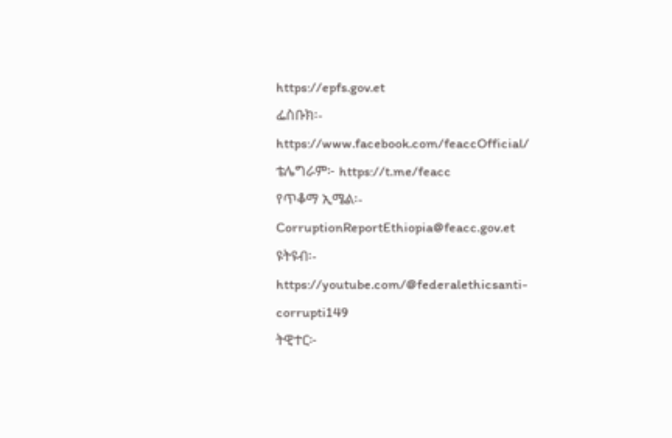https://epfs.gov.et
ፌስቡክ፡- https://www.facebook.com/feaccOfficial/
ቴሌግራም፦ https://t.me/feacc
የጥቆማ ኢሜል፡- CorruptionReportEthiopia@feacc.gov.et
ዩትዩብ፡- https://youtube.com/@federalethicsanti-corrupti149
ትዊተር፦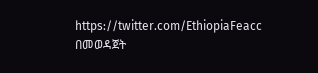https://twitter.com/EthiopiaFeacc በመወዳጀት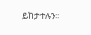ይከታተሉን፡፡